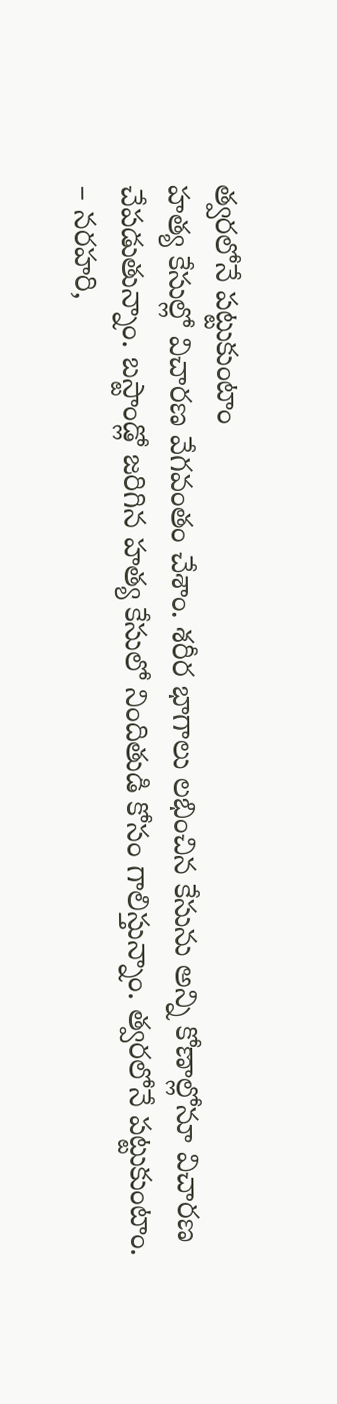త్వరలోనే పట్టుకుంటాం
హత్య కేసుల్లో విచారణ వేగవంతం చేశాం. శరీర భాగాలు లభించిన కేసును అన్ని కోణాల్లోనూ విచారణ చేపడుతున్నాం. బస్టాండ్లో జరిగిన హత్య కేసులో నిందితుడి కోసం గాలిస్తున్నాం. త్వరలోనే పట్టుకుంటాం.
– నరహరి,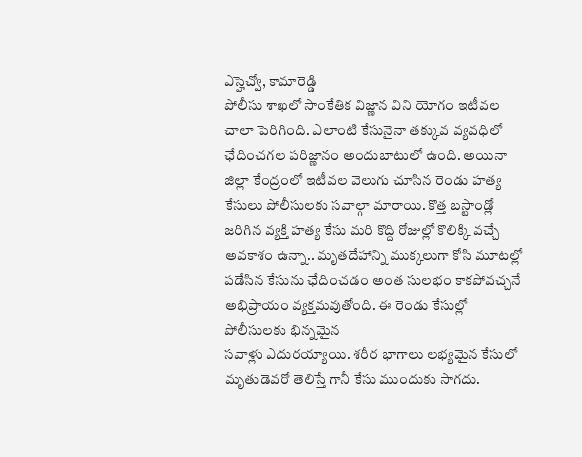ఎస్హెచ్వో, కామారెడ్డి
పోలీసు శాఖలో సాంకేతిక విజ్ణాన విని యోగం ఇటీవల చాలా పెరిగింది. ఎలాంటి కేసునైనా తక్కువ వ్యవధిలో ఛేదించగల పరిజ్ణానం అందుబాటులో ఉంది. అయినా జిల్లా కేంద్రంలో ఇటీవల వెలుగు చూసిన రెండు హత్య కేసులు పోలీసులకు సవాల్గా మారాయి. కొత్త బస్టాండ్లో జరిగిన వ్యక్తి హత్య కేసు మరి కొద్ది రోజుల్లో కొలిక్కి వచ్చే అవకాశం ఉన్నా.. మృతదేహాన్ని ముక్కలుగా కోసి మూటల్లో పడేసిన కేసును ఛేదించడం అంత సులభం కాకపోవచ్చనే అభిప్రాయం వ్యక్తమవుతోంది. ఈ రెండు కేసుల్లో పోలీసులకు భిన్నమైన
సవాళ్లు ఎదురయ్యాయి. శరీర భాగాలు లభ్యమైన కేసులో మృతుడెవరో తెలిస్తే గానీ కేసు ముందుకు సాగదు.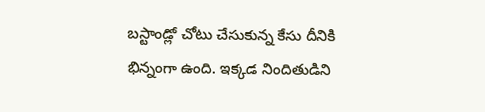బస్టాండ్లో చోటు చేసుకున్న కేసు దీనికి భిన్నంగా ఉంది. ఇక్కడ నిందితుడిని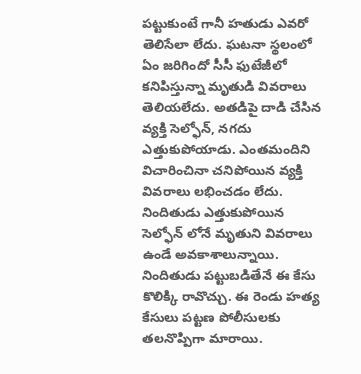పట్టుకుంటే గానీ హతుడు ఎవరో తెలిసేలా లేదు. ఘటనా స్థలంలో ఏం జరిగిందో సీసీ ఫుటేజీలో కనిపిస్తున్నా మృతుడి వివరాలు తెలియలేదు. అతడిపై దాడి చేసిన వ్యక్తి సెల్ఫోన్, నగదు ఎత్తుకుపోయాడు. ఎంతమందిని విచారించినా చనిపోయిన వ్యక్తి వివరాలు లభించడం లేదు. నిందితుడు ఎత్తుకుపోయిన సెల్ఫోన్ లోనే మృతుని వివరాలు ఉండే అవకాశాలున్నాయి. నిందితుడు పట్టుబడితేనే ఈ కేసు కొలిక్కి రావొచ్చు. ఈ రెండు హత్య కేసులు పట్టణ పోలీసులకు తలనొప్పిగా మారాయి.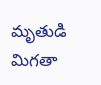మృతుడి మిగతా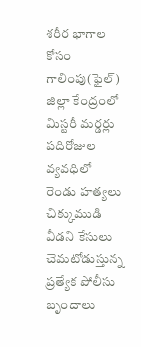శరీర భాగాల కోసం గాలింపు(ఫైల్)
జిల్లా కేంద్రంలో మిస్టరీ మర్డర్లు
పదిరోజుల వ్యవధిలో రెండు హత్యలు
చిక్కుముడి వీడని కేసులు
చెమటోడుస్తున్న
ప్రత్యేక పోలీసు బృందాలు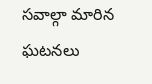సవాల్గా మారిన ఘటనలు